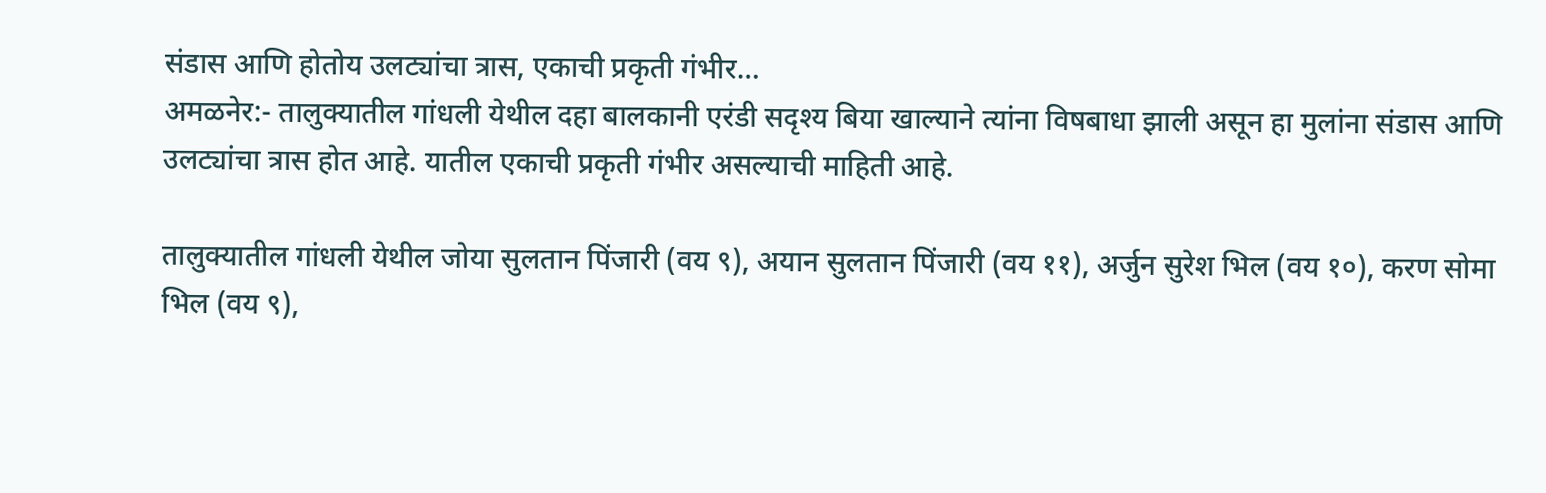संडास आणि होतोय उलट्यांचा त्रास, एकाची प्रकृती गंभीर…
अमळनेर:- तालुक्यातील गांधली येथील दहा बालकानी एरंडी सदृश्य बिया खाल्याने त्यांना विषबाधा झाली असून हा मुलांना संडास आणि उलट्यांचा त्रास होत आहे. यातील एकाची प्रकृती गंभीर असल्याची माहिती आहे.

तालुक्यातील गांधली येथील जोया सुलतान पिंजारी (वय ९), अयान सुलतान पिंजारी (वय ११), अर्जुन सुरेश भिल (वय १०), करण सोमा भिल (वय ९),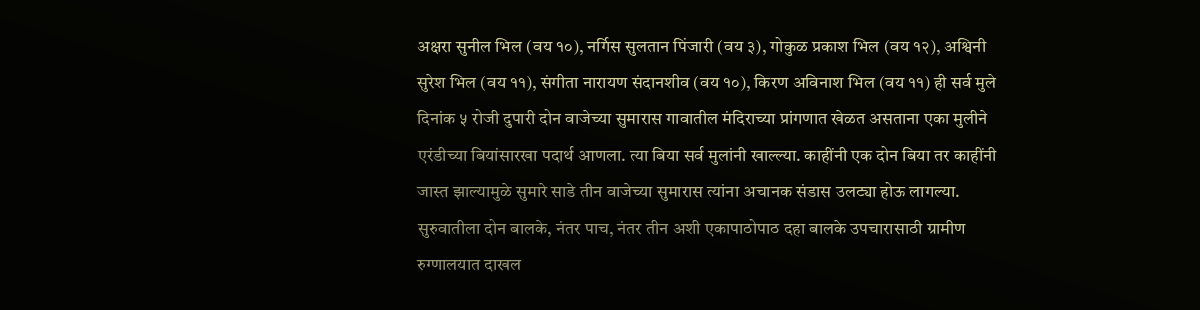अक्षरा सुनील भिल (वय १०), नर्गिस सुलतान पिंजारी (वय ३), गोकुळ प्रकाश भिल (वय १२), अश्विनी सुरेश भिल (वय ११), संगीता नारायण संदानशीव (वय १०), किरण अविनाश भिल (वय ११) ही सर्व मुले दिनांक ५ रोजी दुपारी दोन वाजेच्या सुमारास गावातील मंदिराच्या प्रांगणात खेळत असताना एका मुलीने एरंडीच्या बियांसारखा पदार्थ आणला. त्या बिया सर्व मुलांनी खाल्ल्या. काहींनी एक दोन बिया तर काहींनी जास्त झाल्यामुळे सुमारे साडे तीन वाजेच्या सुमारास त्यांना अचानक संडास उलट्या होऊ लागल्या. सुरुवातीला दोन बालके, नंतर पाच, नंतर तीन अशी एकापाठोपाठ दहा बालके उपचारासाठी ग्रामीण रुग्णालयात दाखल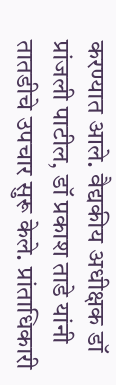करण्यात आले. वैद्यकीय अधीक्षक डॉ प्रांजली पाटील, डॉ प्रकाश ताडे यांनी तातडीचे उपचार सुरू केले. प्रांताधिकारी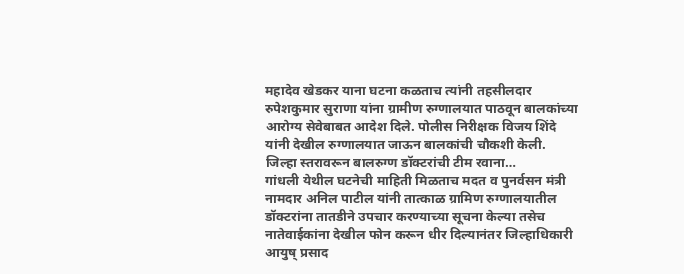महादेव खेडकर याना घटना कळताच त्यांनी तहसीलदार रुपेशकुमार सुराणा यांना ग्रामीण रुग्णालयात पाठवून बालकांच्या आरोग्य सेवेबाबत आदेश दिले. पोलीस निरीक्षक विजय शिंदे यांनी देखील रुग्णालयात जाऊन बालकांची चौकशी केली.
जिल्हा स्तरावरून बालरुग्ण डॉक्टरांची टीम रवाना…
गांधली येथील घटनेची माहिती मिळताच मदत व पुनर्वसन मंत्री नामदार अनिल पाटील यांनी तात्काळ ग्रामिण रुग्णालयातील डॉक्टरांना तातडीने उपचार करण्याच्या सूचना केल्या तसेच नातेवाईकांना देखील फोन करून धीर दिल्यानंतर जिल्हाधिकारी आयुष् प्रसाद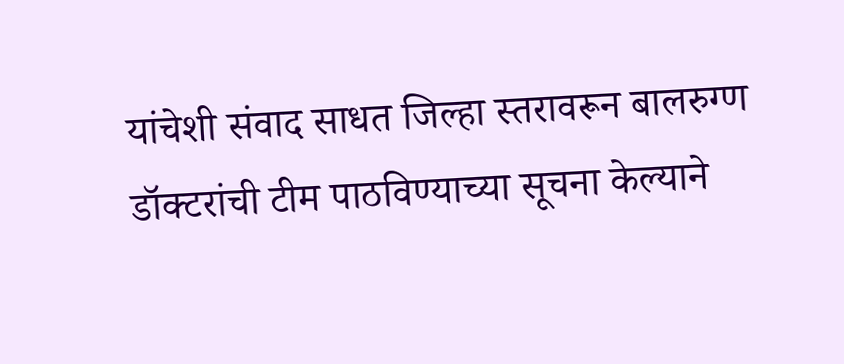यांचेशी संवाद साधत जिल्हा स्तरावरून बालरुग्ण डॉक्टरांची टीम पाठविण्याच्या सूचना केल्याने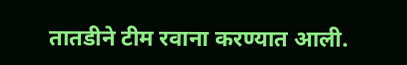तातडीने टीम रवाना करण्यात आली.